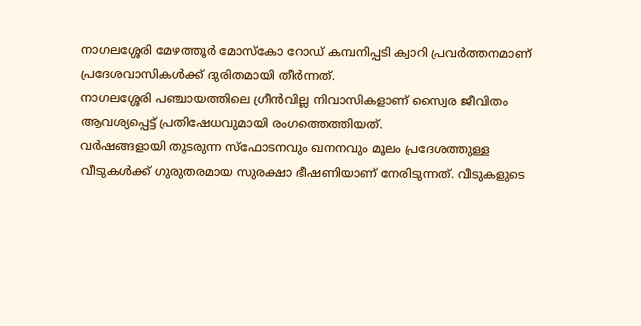നാഗലശ്ശേരി മേഴത്തൂർ മോസ്കോ റോഡ് കമ്പനിപ്പടി ക്വാറി പ്രവർത്തനമാണ് പ്രദേശവാസികൾക്ക് ദുരിതമായി തീർന്നത്.
നാഗലശ്ശേരി പഞ്ചായത്തിലെ ഗ്രീൻവില്ല നിവാസികളാണ് സ്വൈര ജീവിതം ആവശ്യപ്പെട്ട് പ്രതിഷേധവുമായി രംഗത്തെത്തിയത്.
വർഷങ്ങളായി തുടരുന്ന സ്ഫോടനവും ഖനനവും മൂലം പ്രദേശത്തുള്ള വീടുകൾക്ക് ഗുരുതരമായ സുരക്ഷാ ഭീഷണിയാണ് നേരിടുന്നത്. വീടുകളുടെ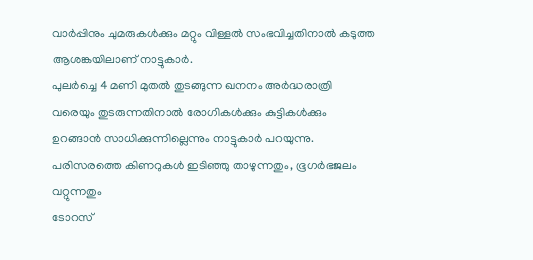വാർപ്പിനും ചുമരുകൾക്കും മറ്റും വിള്ളൽ സംഭവിച്ചതിനാൽ കടുത്ത ആശങ്കയിലാണ് നാട്ടുകാർ.
പുലർച്ചെ 4 മണി മുതൽ തുടങ്ങുന്ന ഖനനം അർദ്ധരാത്രി വരെയും തുടരുന്നതിനാൽ രോഗികൾക്കും കുട്ടികൾക്കും ഉറങ്ങാൻ സാധിക്കുന്നില്ലെന്നും നാട്ടുകാർ പറയുന്നു.
പരിസരത്തെ കിണറുകൾ ഇടിഞ്ഞു താഴുന്നതും, ഭൂഗർഭജലം വറ്റുന്നതും
ടോറസ്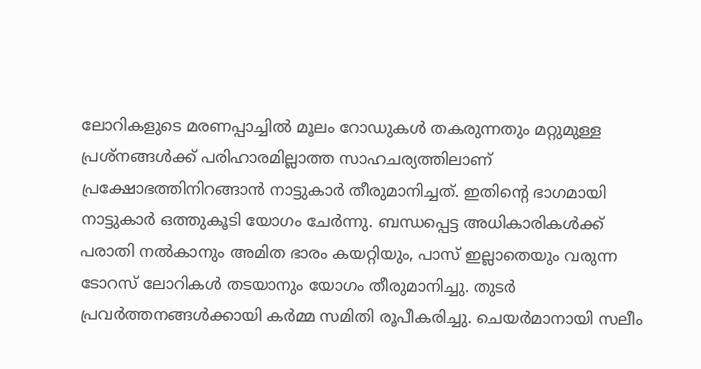ലോറികളുടെ മരണപ്പാച്ചിൽ മൂലം റോഡുകൾ തകരുന്നതും മറ്റുമുള്ള പ്രശ്നങ്ങൾക്ക് പരിഹാരമില്ലാത്ത സാഹചര്യത്തിലാണ് പ്രക്ഷോഭത്തിനിറങ്ങാൻ നാട്ടുകാർ തീരുമാനിച്ചത്. ഇതിൻ്റെ ഭാഗമായി നാട്ടുകാർ ഒത്തുകൂടി യോഗം ചേർന്നു. ബന്ധപ്പെട്ട അധികാരികൾക്ക് പരാതി നൽകാനും അമിത ഭാരം കയറ്റിയും, പാസ് ഇല്ലാതെയും വരുന്ന ടോറസ് ലോറികൾ തടയാനും യോഗം തീരുമാനിച്ചു. തുടർ പ്രവർത്തനങ്ങൾക്കായി കർമ്മ സമിതി രൂപീകരിച്ചു. ചെയർമാനായി സലീം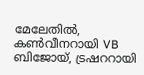മേലേതിൽ, കൺവീനറായി VB ബിജോയ്, ട്രഷററായി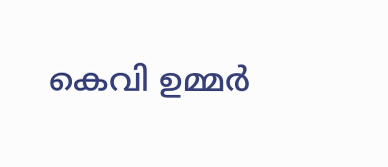കെവി ഉമ്മർ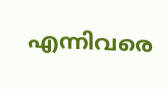എന്നിവരെ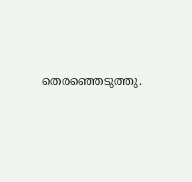തെരഞ്ഞെടുത്തു.